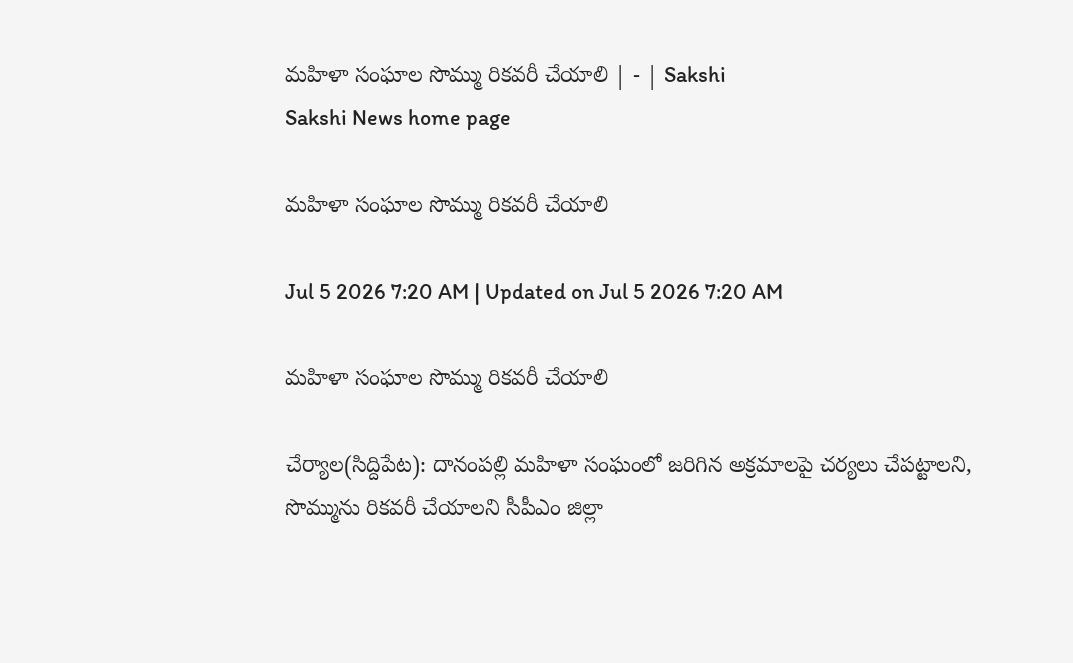మహిళా సంఘాల సొమ్ము రికవరీ చేయాలి | - | Sakshi
Sakshi News home page

మహిళా సంఘాల సొమ్ము రికవరీ చేయాలి

Jul 5 2026 7:20 AM | Updated on Jul 5 2026 7:20 AM

మహిళా సంఘాల సొమ్ము రికవరీ చేయాలి

చేర్యాల(సిద్దిపేట): దానంపల్లి మహిళా సంఘంలో జరిగిన అక్రమాలపై చర్యలు చేపట్టాలని, సొమ్మును రికవరీ చేయాలని సీపీఎం జిల్లా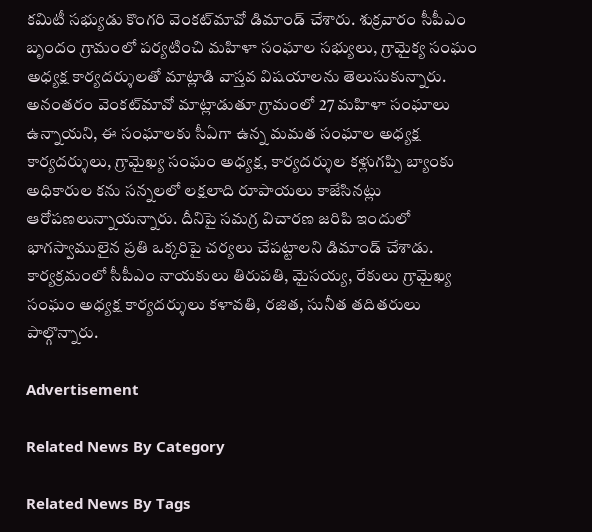కమిటీ సభ్యుడు కొంగరి వెంకట్‌మావో డిమాండ్‌ చేశారు. శుక్రవారం సీపీఎం బృందం గ్రామంలో పర్యటించి మహిళా సంఘాల సభ్యులు, గ్రామైక్య సంఘం అధ్యక్ష కార్యదర్శులతో మాట్లాడి వాస్తవ విషయాలను తెలుసుకున్నారు. అనంతరం వెంకట్‌మావో మాట్లాడుతూ గ్రామంలో 27 మహిళా సంఘాలు ఉన్నాయని, ఈ సంఘాలకు సీఏగా ఉన్న మమత సంఘాల అధ్యక్ష కార్యదర్శులు, గ్రామైఖ్య సంఘం అధ్యక్ష, కార్యదర్శుల కళ్లుగప్పి బ్యాంకు అధికారుల కను సన్నలలో లక్షలాది రూపాయలు కాజేసినట్లు ఆరోపణలున్నాయన్నారు. దీనిపై సమగ్ర విచారణ జరిపి ఇందులో భాగస్వాములైన ప్రతి ఒక్కరిపై చర్యలు చేపట్టాలని డిమాండ్‌ చేశాడు. కార్యక్రమంలో సీపీఎం నాయకులు తిరుపతి, మైసయ్య, రేకులు గ్రామైఖ్య సంఘం అధ్యక్ష కార్యదర్శులు కళావతి, రజిత, సునీత తదితరులు పాల్గొన్నారు.

Advertisement

Related News By Category

Related News By Tags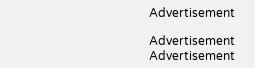Advertisement

Advertisement
Advertisement